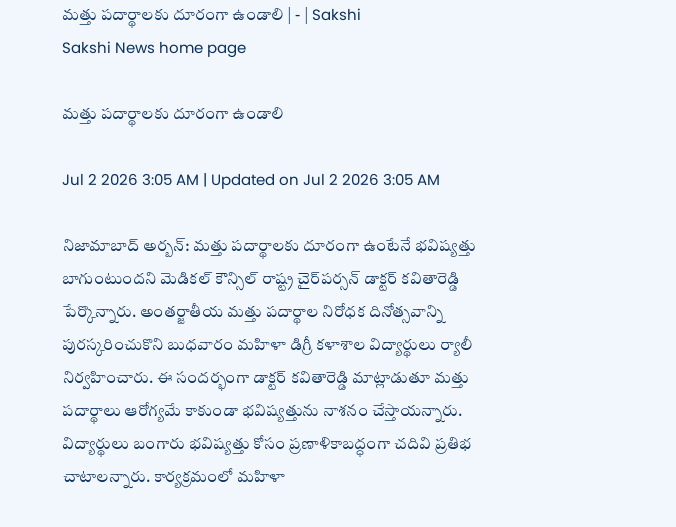మత్తు పదార్థాలకు దూరంగా ఉండాలి | - | Sakshi
Sakshi News home page

మత్తు పదార్థాలకు దూరంగా ఉండాలి

Jul 2 2026 3:05 AM | Updated on Jul 2 2026 3:05 AM

నిజామాబాద్‌ అర్బన్‌: మత్తు పదార్థాలకు దూరంగా ఉంటేనే భవిష్యత్తు బాగుంటుందని మెడికల్‌ కౌన్సిల్‌ రాష్ట్ర చైర్‌పర్సన్‌ డాక్టర్‌ కవితారెడ్డి పేర్కొన్నారు. అంతర్జాతీయ మత్తు పదార్థాల నిరోధక దినోత్సవాన్ని పురస్కరించుకొని బుధవారం మహిళా డిగ్రీ కళాశాల విద్యార్థులు ర్యాలీ నిర్వహించారు. ఈ సందర్భంగా డాక్టర్‌ కవితారెడ్డి మాట్లాడుతూ మత్తు పదార్థాలు ఆరోగ్యమే కాకుండా భవిష్యత్తును నాశనం చేస్తాయన్నారు. విద్యార్థులు బంగారు భవిష్యత్తు కోసం ప్రణాళికాబద్ధంగా చదివి ప్రతిభ చాటాలన్నారు. కార్యక్రమంలో మహిళా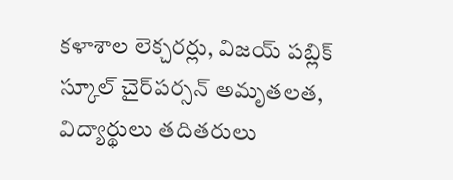కళాశాల లెక్చరర్లు, విజయ్‌ పబ్లిక్‌ స్కూల్‌ చైర్‌పర్సన్‌ అమృతలత, విద్యార్థులు తదితరులు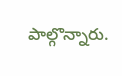పాల్గొన్నారు.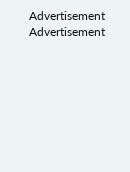Advertisement
Advertisement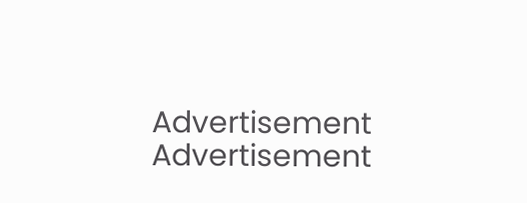Advertisement
Advertisement